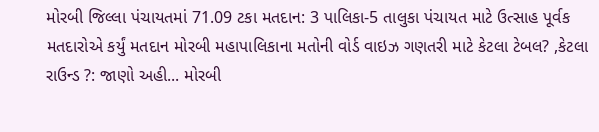મોરબી જિલ્લા પંચાયતમાં 71.09 ટકા મતદાન: 3 પાલિકા-5 તાલુકા પંચાયત માટે ઉત્સાહ પૂર્વક મતદારોએ કર્યું મતદાન મોરબી મહાપાલિકાના મતોની વોર્ડ વાઇઝ ગણતરી માટે કેટલા ટેબલ? ,કેટલા રાઉન્ડ ?: જાણો અહી... મોરબી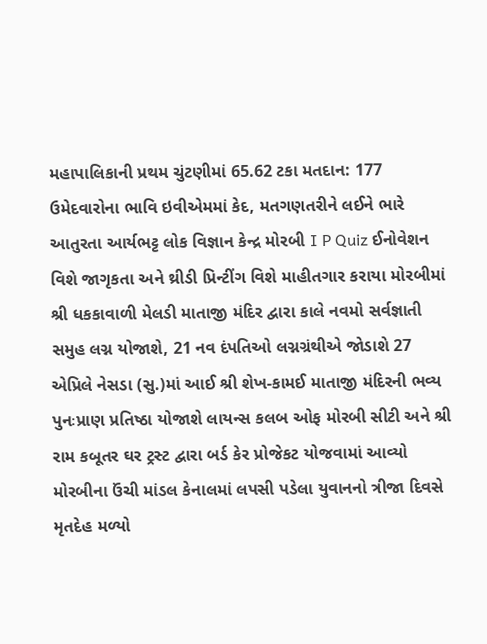મહાપાલિકાની પ્રથમ ચુંટણીમાં 65.62 ટકા મતદાન: 177 ઉમેદવારોના ભાવિ ઇવીએમમાં કેદ, મતગણતરીને લઈને ભારે આતુરતા આર્યભટ્ટ લોક વિજ્ઞાન કેન્દ્ર મોરબી I P Quiz ઈનોવેશન વિશે જાગૃકતા અને થ્રીડી પ્રિન્ટીંગ વિશે માહીતગાર કરાયા મોરબીમાં શ્રી ધકકાવાળી મેલડી માતાજી મંદિર દ્વારા કાલે નવમો સર્વજ્ઞાતી સમુહ લગ્ન યોજાશે, 21 નવ દંપતિઓ લગ્નગ્રંથીએ જોડાશે 27 એપ્રિલે નેસડા (સુ.)માં આઈ શ્રી શેખ-કામઈ માતાજી મંદિરની ભવ્ય પુનઃપ્રાણ પ્રતિષ્ઠા યોજાશે લાયન્સ કલબ ઓફ મોરબી સીટી અને શ્રી રામ કબૂતર ઘર ટ્રસ્ટ દ્વારા બર્ડ કેર પ્રોજેકટ યોજવામાં આવ્યો મોરબીના ઉંચી માંડલ કેનાલમાં લપસી પડેલા યુવાનનો ત્રીજા દિવસે મૃતદેહ મળ્યો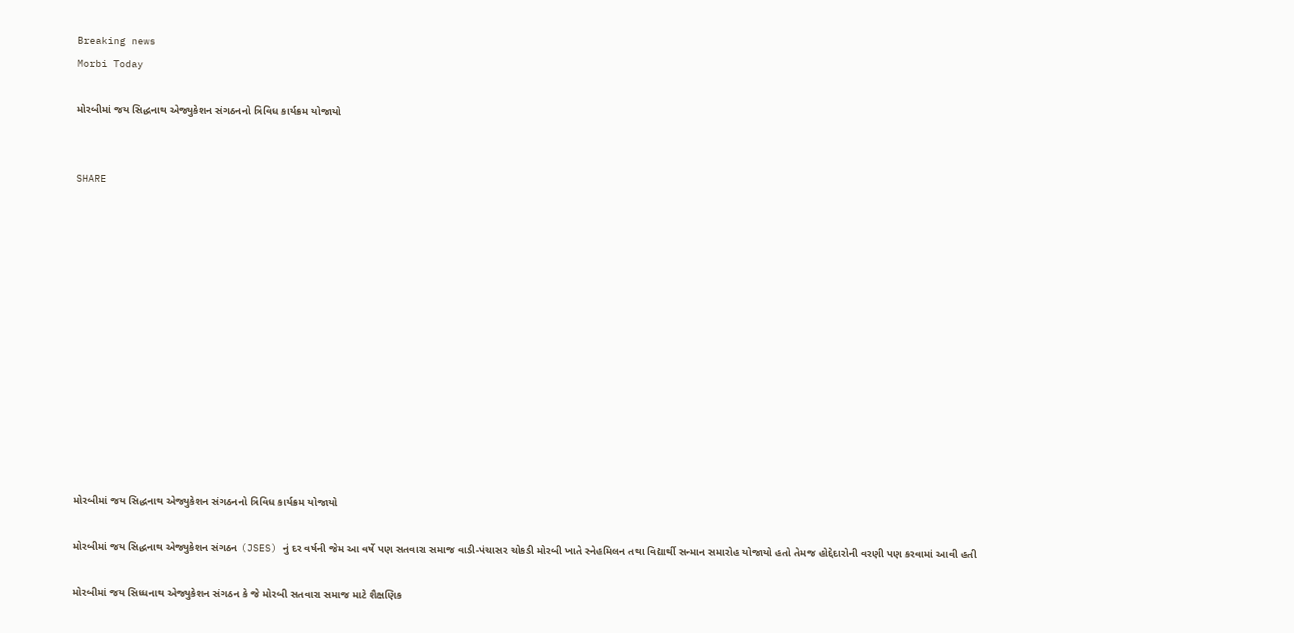Breaking news
Morbi Today

મોરબીમાં જય સિદ્ધનાથ એજ્યુકેશન સંગઠનનો ત્રિવિધ કાર્યક્રમ યોજાયો


SHARE













મોરબીમાં જય સિદ્ધનાથ એજ્યુકેશન સંગઠનનો ત્રિવિધ કાર્યક્રમ યોજાયો

મોરબીમાં જય સિદ્ધનાથ એજ્યુકેશન સંગઠન (JSES) નું દર વર્ષની જેમ આ વર્ષે પણ સતવારા સમાજ વાડી-પંચાસર ચોકડી મોરબી ખાતે સ્નેહમિલન તથા વિદ્યાર્થી સન્માન સમારોહ યોજાયો હતો તેમજ હોદ્દેદારોની વરણી પણ કરવામાં આવી હતી

મોરબીમાં જય સિધ્ધનાથ એજ્યુકેશન સંગઠન કે જે મોરબી સતવારા સમાજ માટે શૈક્ષણિક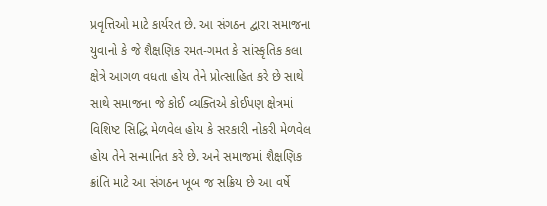પ્રવૃત્તિઓ માટે કાર્યરત છે. આ સંગઠન દ્વારા સમાજના યુવાનો કે જે શૈક્ષણિક રમત-ગમત કે સાંસ્કૃતિક કલા ક્ષેત્રે આગળ વધતા હોય તેને પ્રોત્સાહિત કરે છે સાથે સાથે સમાજના જે કોઈ વ્યક્તિએ કોઈપણ ક્ષેત્રમાં વિશિષ્ટ સિદ્ધિ મેળવેલ હોય કે સરકારી નોકરી મેળવેલ હોય તેને સન્માનિત કરે છે. અને સમાજમાં શૈક્ષણિક ક્રાંતિ માટે આ સંગઠન ખૂબ જ સક્રિય છે આ વર્ષે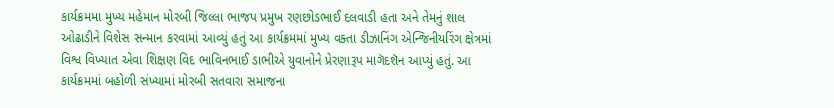કાર્યક્રમમા મુખ્ય મહેમાન મોરબી જિલ્લા ભાજપ પ્રમુખ રણછોડભાઈ દલવાડી હતા અને તેમનું શાલ ઓઢાડીને વિશેસ સન્માન કરવામાં આવ્યું હતું આ કાર્યક્રમમાં મુખ્ય વક્તા ડીઝાનિંગ એન્જિનીયરિંગ ક્ષેત્રમાં વિશ્વ વિખ્યાત એવા શિક્ષણ વિદ ભાવિનભાઈ ડાભીએ યુવાનોને પ્રેરણારૂપ માગૅદશૅન આપ્યું હતું. આ કાર્યક્રમમાં બહોળી સંખ્યામાં મોરબી સતવારા સમાજના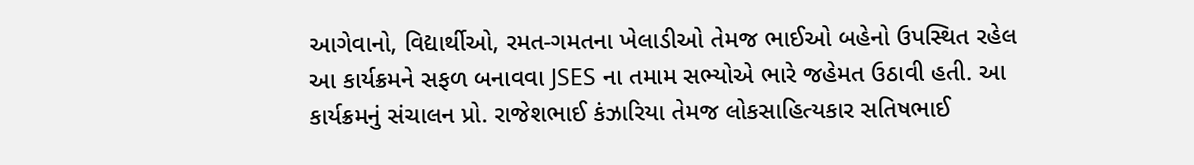આગેવાનો, વિદ્યાર્થીઓ, રમત-ગમતના ખેલાડીઓ તેમજ ભાઈઓ બહેનો ઉપસ્થિત રહેલ આ કાર્યક્રમને સફળ બનાવવા JSES ના તમામ સભ્યોએ ભારે જહેમત ઉઠાવી હતી. આ કાર્યક્રમનું સંચાલન પ્રો. રાજેશભાઈ કંઝારિયા તેમજ લોકસાહિત્યકાર સતિષભાઈ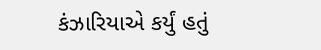કંઝારિયાએ કર્યું હતું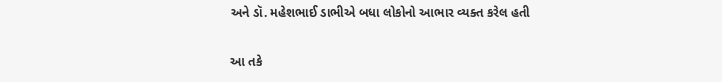અને ડૉ. મહેશભાઈ ડાભીએ બધા લોકોનો આભાર વ્યક્ત કરેલ હતી

આ તકે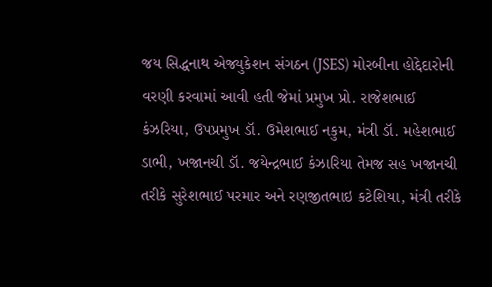જય સિદ્ધનાથ એજ્યુકેશન સંગઠન (JSES) મોરબીના હોદ્દેદારોની વરણી કરવામાં આવી હતી જેમાં પ્રમુખ પ્રો. રાજેશભાઈ કંઝરિયા, ઉપપ્રમુખ ડૉ. ઉમેશભાઈ નકુમ, મંત્રી ડૉ. મહેશભાઈ ડાભી, ખજાનચી ડૉ. જયેન્દ્રભાઈ કંઝારિયા તેમજ સહ ખજાનચી તરીકે સુરેશભાઈ પરમાર અને રણજીતભાઇ કટેશિયા, મંત્રી તરીકે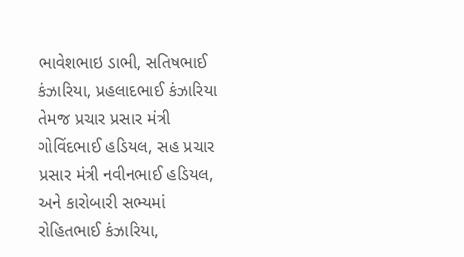ભાવેશભાઇ ડાભી, સતિષભાઈ કંઝારિયા, પ્રહલાદભાઈ કંઝારિયા તેમજ પ્રચાર પ્રસાર મંત્રી ગોવિંદભાઈ હડિયલ, સહ પ્રચાર પ્રસાર મંત્રી નવીનભાઈ હડિયલ, અને કારોબારી સભ્યમાં રોહિતભાઈ કંઝારિયા,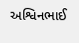અશ્વિનભાઈ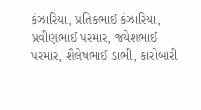કંઝારિયા, પ્રતિકભાઈ કંઝારિયા, પ્રવીણભાઈ પરમાર, જયેશભાઈ પરમાર, શૈલેષભાઈ ડાભી, કારોબારી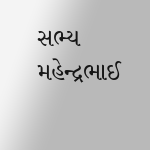સભ્ય મહેન્દ્રભાઈ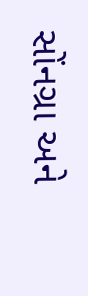સોંનગ્રા અને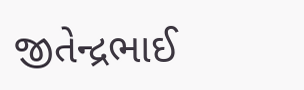જીતેન્દ્રભાઈ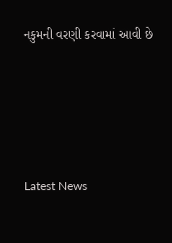નકુમની વરણી કરવામાં આવી છે






Latest News